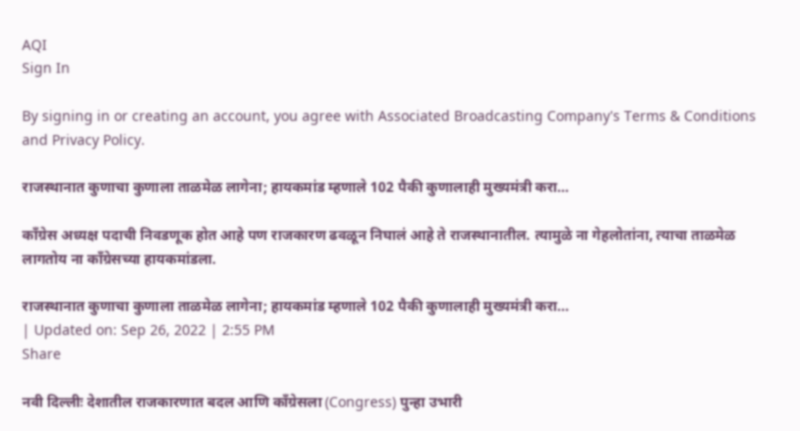AQI
Sign In

By signing in or creating an account, you agree with Associated Broadcasting Company's Terms & Conditions and Privacy Policy.

राजस्थानात कुणाचा कुणाला ताळमेळ लागेना; हायकमांड म्हणाले 102 पैकी कुणालाही मुख्यमंत्री करा…

काँग्रेस अध्यक्ष पदाची निवडणूक होत आहे पण राजकारण ढवळून निघालं आहे ते राजस्थानातील. त्यामुळे ना गेहलोतांना, त्याचा ताळमेळ लागतोय ना काँग्रेसच्या हायकमांडला.

राजस्थानात कुणाचा कुणाला ताळमेळ लागेना; हायकमांड म्हणाले 102 पैकी कुणालाही मुख्यमंत्री करा...
| Updated on: Sep 26, 2022 | 2:55 PM
Share

नवी दिल्लीः देशातील राजकारणात बदल आणि काँग्रेसला (Congress) पुन्हा उभारी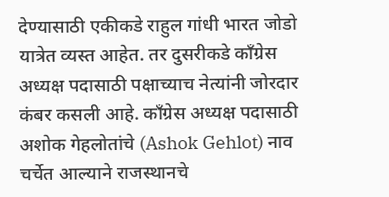देण्यासाठी एकीकडे राहुल गांधी भारत जोडो यात्रेत व्यस्त आहेत. तर दुसरीकडे काँग्रेस अध्यक्ष पदासाठी पक्षाच्याच नेत्यांनी जोरदार कंबर कसली आहे. काँग्रेस अध्यक्ष पदासाठी अशोक गेहलोतांचे (Ashok Gehlot) नाव चर्चेत आल्याने राजस्थानचे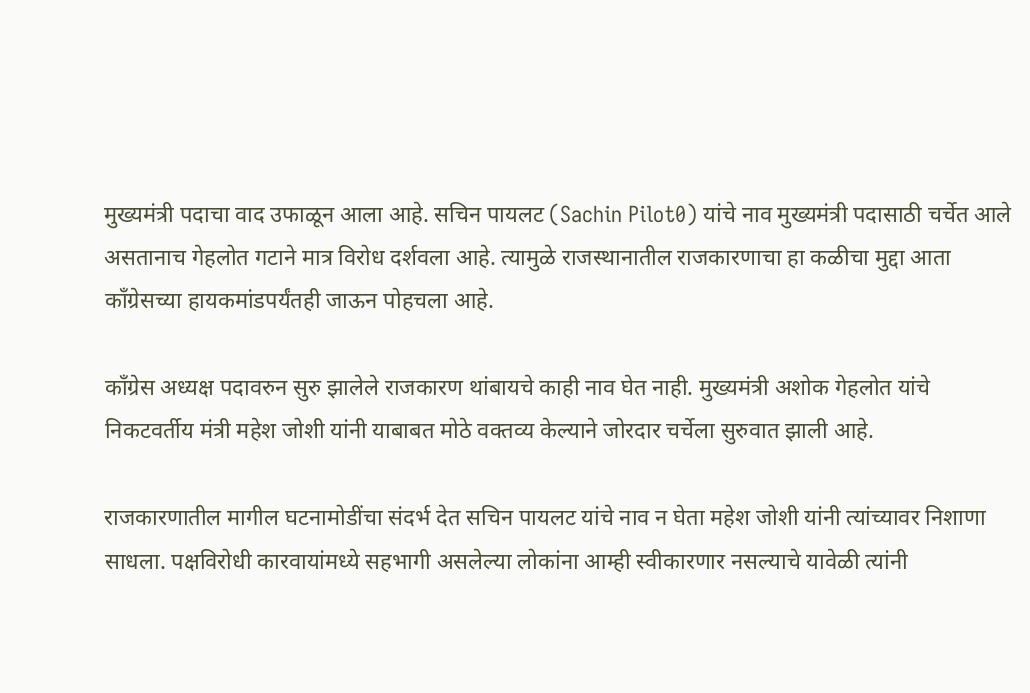मुख्यमंत्री पदाचा वाद उफाळून आला आहे. सचिन पायलट (Sachin Pilot0) यांचे नाव मुख्यमंत्री पदासाठी चर्चेत आले असतानाच गेहलोत गटाने मात्र विरोध दर्शवला आहे. त्यामुळे राजस्थानातील राजकारणाचा हा कळीचा मुद्दा आता काँग्रेसच्या हायकमांडपर्यंतही जाऊन पोहचला आहे.

काँग्रेस अध्यक्ष पदावरुन सुरु झालेले राजकारण थांबायचे काही नाव घेत नाही. मुख्यमंत्री अशोक गेहलोत यांचे निकटवर्तीय मंत्री महेश जोशी यांनी याबाबत मोठे वक्तव्य केल्याने जोरदार चर्चेला सुरुवात झाली आहे.

राजकारणातील मागील घटनामोडींचा संदर्भ देत सचिन पायलट यांचे नाव न घेता महेश जोशी यांनी त्यांच्यावर निशाणा साधला. पक्षविरोधी कारवायांमध्ये सहभागी असलेल्या लोकांना आम्ही स्वीकारणार नसल्याचे यावेळी त्यांनी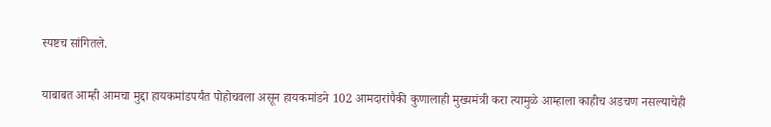स्पष्टच सांगितले.

याबाबत आम्ही आमचा मुद्दा हायकमांडपर्यंत पोहोचवला असून हायकमांडने 102 आमदारांपैकी कुणालाही मुख्यमंत्री करा त्यामुळे आम्हाला काहीच अडचण नसल्याचेही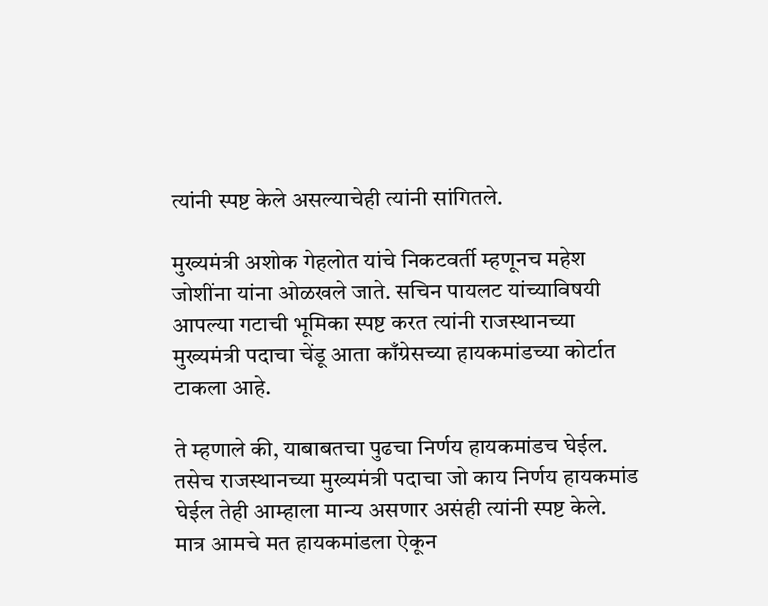त्यांनी स्पष्ट केले असल्याचेही त्यांनी सांगितले.

मुख्यमंत्री अशोक गेहलोत यांचे निकटवर्ती म्हणूनच महेश जोशींना यांना ओळखले जाते. सचिन पायलट यांच्याविषयी आपल्या गटाची भूमिका स्पष्ट करत त्यांनी राजस्थानच्या मुख्यमंत्री पदाचा चेंडू आता काँग्रेसच्या हायकमांडच्या कोर्टात टाकला आहे.

ते म्हणाले की, याबाबतचा पुढचा निर्णय हायकमांडच घेईल. तसेच राजस्थानच्या मुख्यमंत्री पदाचा जो काय निर्णय हायकमांड घेईल तेही आम्हाला मान्य असणार असंही त्यांनी स्पष्ट केले. मात्र आमचे मत हायकमांडला ऐकून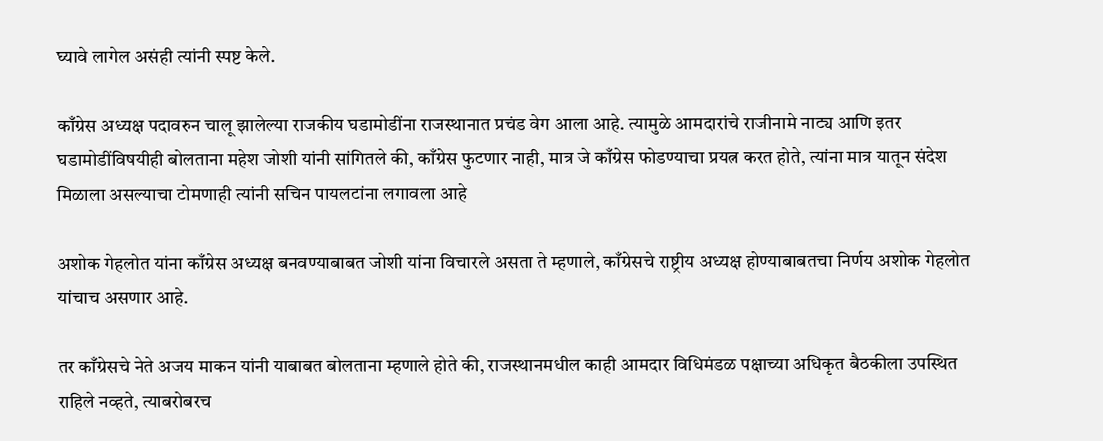घ्यावे लागेल असंही त्यांनी स्पष्ट केले.

काँग्रेस अध्यक्ष पदावरुन चालू झालेल्या राजकीय घडामोडींना राजस्थानात प्रचंड वेग आला आहे. त्यामुळे आमदारांचे राजीनामे नाट्य आणि इतर घडामोडींविषयीही बोलताना महेश जोशी यांनी सांगितले की, काँग्रेस फुटणार नाही, मात्र जे काँग्रेस फोडण्याचा प्रयत्न करत होते, त्यांना मात्र यातून संदेश मिळाला असल्याचा टोमणाही त्यांनी सचिन पायलटांना लगावला आहे

अशोक गेहलोत यांना काँग्रेस अध्यक्ष बनवण्याबाबत जोशी यांना विचारले असता ते म्हणाले, काँग्रेसचे राष्ट्रीय अध्यक्ष होण्याबाबतचा निर्णय अशोक गेहलोत यांचाच असणार आहे.

तर काँग्रेसचे नेते अजय माकन यांनी याबाबत बोलताना म्हणाले होते की, राजस्थानमधील काही आमदार विधिमंडळ पक्षाच्या अधिकृत बैठकीला उपस्थित राहिले नव्हते, त्याबरोबरच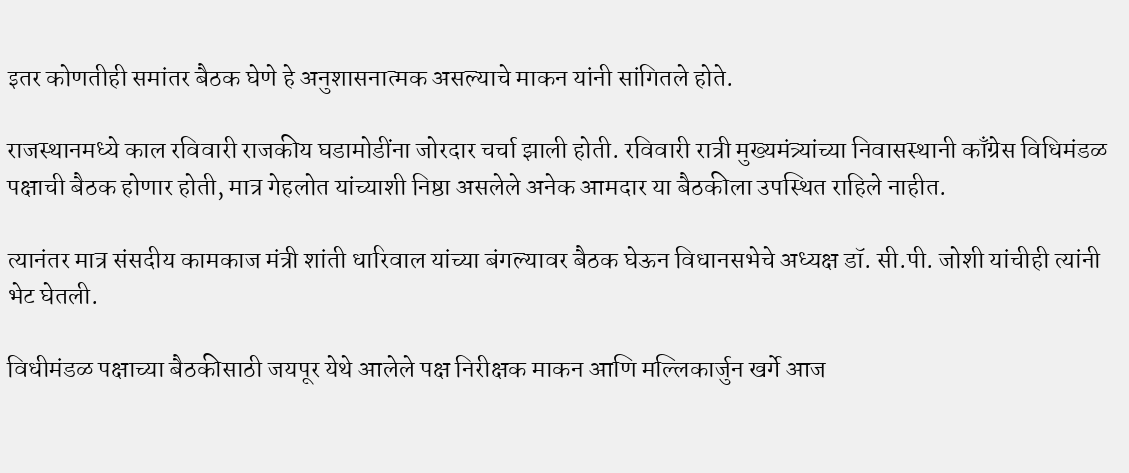इतर कोणतीही समांतर बैठक घेणे हे अनुशासनात्मक असल्याचे माकन यांनी सांगितले होते.

राजस्थानमध्ये काल रविवारी राजकीय घडामोडींना जोरदार चर्चा झाली होती. रविवारी रात्री मुख्यमंत्र्यांच्या निवासस्थानी काँग्रेस विधिमंडळ पक्षाची बैठक होणार होती, मात्र गेहलोत यांच्याशी निष्ठा असलेले अनेक आमदार या बैठकीला उपस्थित राहिले नाहीत.

त्यानंतर मात्र संसदीय कामकाज मंत्री शांती धारिवाल यांच्या बंगल्यावर बैठक घेऊन विधानसभेचे अध्यक्ष डॉ. सी.पी. जोशी यांचीही त्यांनी भेट घेतली.

विधीमंडळ पक्षाच्या बैठकीसाठी जयपूर येथे आलेले पक्ष निरीक्षक माकन आणि मल्लिकार्जुन खर्गे आज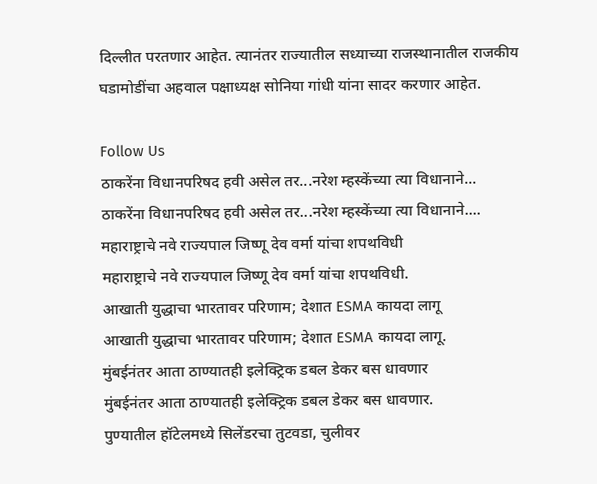दिल्लीत परतणार आहेत. त्यानंतर राज्यातील सध्याच्या राजस्थानातील राजकीय घडामोडींचा अहवाल पक्षाध्यक्ष सोनिया गांधी यांना सादर करणार आहेत.

Follow Us
ठाकरेंना विधानपरिषद हवी असेल तर...नरेश म्हस्केंच्या त्या विधानाने...
ठाकरेंना विधानपरिषद हवी असेल तर...नरेश म्हस्केंच्या त्या विधानाने....
महाराष्ट्राचे नवे राज्यपाल जिष्णू देव वर्मा यांचा शपथविधी
महाराष्ट्राचे नवे राज्यपाल जिष्णू देव वर्मा यांचा शपथविधी.
आखाती युद्धाचा भारतावर परिणाम; देशात ESMA कायदा लागू
आखाती युद्धाचा भारतावर परिणाम; देशात ESMA कायदा लागू.
मुंबईनंतर आता ठाण्यातही इलेक्ट्रिक डबल डेकर बस धावणार
मुंबईनंतर आता ठाण्यातही इलेक्ट्रिक डबल डेकर बस धावणार.
पुण्यातील हॉटेलमध्ये सिलेंडरचा तुटवडा, चुलीवर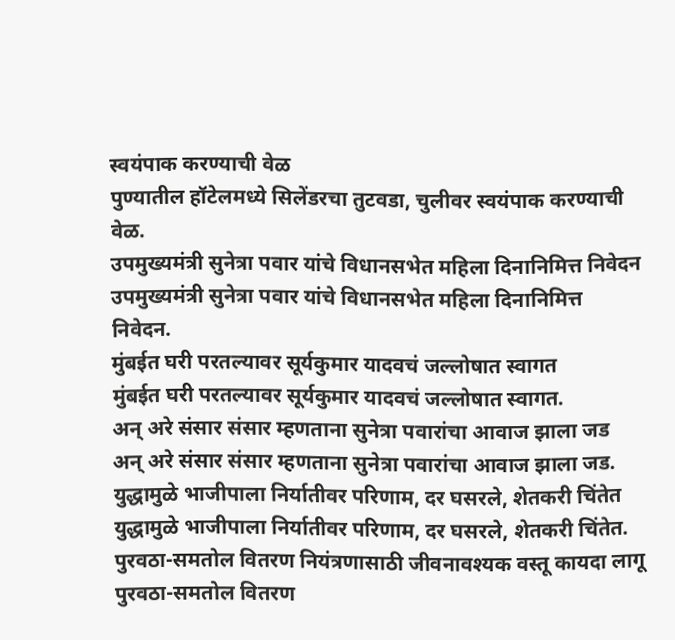स्वयंपाक करण्याची वेळ
पुण्यातील हॉटेलमध्ये सिलेंडरचा तुटवडा, चुलीवर स्वयंपाक करण्याची वेळ.
उपमुख्यमंत्री सुनेत्रा पवार यांचे विधानसभेत महिला दिनानिमित्त निवेदन
उपमुख्यमंत्री सुनेत्रा पवार यांचे विधानसभेत महिला दिनानिमित्त निवेदन.
मुंबईत घरी परतल्यावर सूर्यकुमार यादवचं जल्लोषात स्वागत
मुंबईत घरी परतल्यावर सूर्यकुमार यादवचं जल्लोषात स्वागत.
अन् अरे संसार संसार म्हणताना सुनेत्रा पवारांचा आवाज झाला जड
अन् अरे संसार संसार म्हणताना सुनेत्रा पवारांचा आवाज झाला जड.
युद्धामुळे भाजीपाला निर्यातीवर परिणाम, दर घसरले, शेतकरी चिंतेत
युद्धामुळे भाजीपाला निर्यातीवर परिणाम, दर घसरले, शेतकरी चिंतेत.
पुरवठा-समतोल वितरण नियंत्रणासाठी जीवनावश्यक वस्तू कायदा लागू
पुरवठा-समतोल वितरण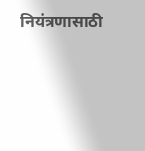नियंत्रणासाठी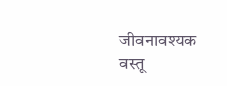जीवनावश्यक वस्तू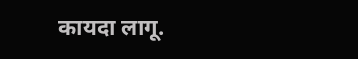कायदा लागू.